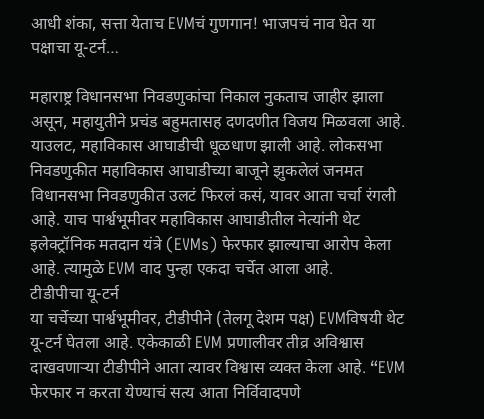आधी शंका, सत्ता येताच EVMचं गुणगान! भाजपचं नाव घेत या पक्षाचा यू-टर्न…

महाराष्ट्र विधानसभा निवडणुकांचा निकाल नुकताच जाहीर झाला असून, महायुतीने प्रचंड बहुमतासह दणदणीत विजय मिळवला आहे. याउलट, महाविकास आघाडीची धूळधाण झाली आहे. लोकसभा निवडणुकीत महाविकास आघाडीच्या बाजूने झुकलेलं जनमत विधानसभा निवडणुकीत उलटं फिरलं कसं, यावर आता चर्चा रंगली आहे. याच पार्श्वभूमीवर महाविकास आघाडीतील नेत्यांनी थेट इलेक्ट्रॉनिक मतदान यंत्रे (EVMs) फेरफार झाल्याचा आरोप केला आहे. त्यामुळे EVM वाद पुन्हा एकदा चर्चेत आला आहे.
टीडीपीचा यू-टर्न
या चर्चेच्या पार्श्वभूमीवर, टीडीपीने (तेलगू देशम पक्ष) EVMविषयी थेट यू-टर्न घेतला आहे. एकेकाळी EVM प्रणालीवर तीव्र अविश्वास दाखवणाऱ्या टीडीपीने आता त्यावर विश्वास व्यक्त केला आहे. “EVM फेरफार न करता येण्याचं सत्य आता निर्विवादपणे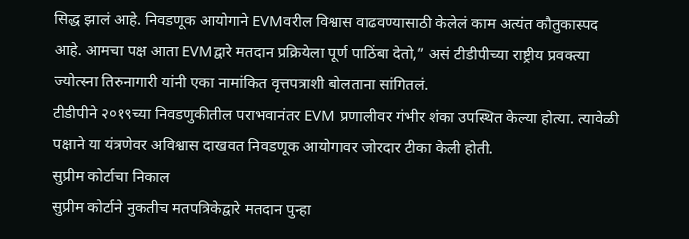सिद्ध झालं आहे. निवडणूक आयोगाने EVMवरील विश्वास वाढवण्यासाठी केलेलं काम अत्यंत कौतुकास्पद आहे. आमचा पक्ष आता EVMद्वारे मतदान प्रक्रियेला पूर्ण पाठिंबा देतो,” असं टीडीपीच्या राष्ट्रीय प्रवक्त्या ज्योत्स्ना तिरुनागारी यांनी एका नामांकित वृत्तपत्राशी बोलताना सांगितलं.
टीडीपीने २०१९च्या निवडणुकीतील पराभवानंतर EVM प्रणालीवर गंभीर शंका उपस्थित केल्या होत्या. त्यावेळी पक्षाने या यंत्रणेवर अविश्वास दाखवत निवडणूक आयोगावर जोरदार टीका केली होती.
सुप्रीम कोर्टाचा निकाल
सुप्रीम कोर्टाने नुकतीच मतपत्रिकेद्वारे मतदान पुन्हा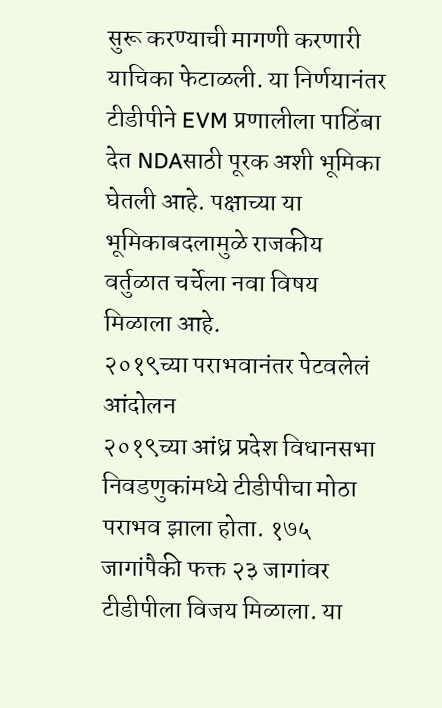सुरू करण्याची मागणी करणारी याचिका फेटाळली. या निर्णयानंतर टीडीपीने EVM प्रणालीला पाठिंबा देत NDAसाठी पूरक अशी भूमिका घेतली आहे. पक्षाच्या या भूमिकाबदलामुळे राजकीय वर्तुळात चर्चेला नवा विषय मिळाला आहे.
२०१९च्या पराभवानंतर पेटवलेलं आंदोलन
२०१९च्या आंध्र प्रदेश विधानसभा निवडणुकांमध्ये टीडीपीचा मोठा पराभव झाला होता. १७५ जागांपैकी फक्त २३ जागांवर टीडीपीला विजय मिळाला. या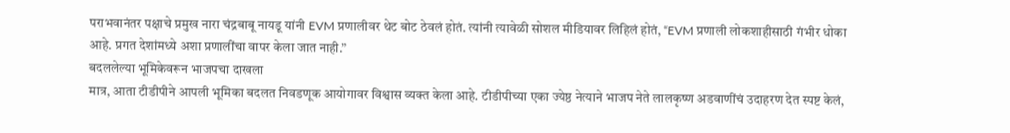पराभवानंतर पक्षाचे प्रमुख नारा चंद्रबाबू नायडू यांनी EVM प्रणालीवर थेट बोट ठेवलं होतं. त्यांनी त्यावेळी सोशल मीडियावर लिहिलं होतं, “EVM प्रणाली लोकशाहीसाठी गंभीर धोका आहे. प्रगत देशांमध्ये अशा प्रणालींचा वापर केला जात नाही.”
बदललेल्या भूमिकेवरून भाजपचा दाखला
मात्र, आता टीडीपीने आपली भूमिका बदलत निवडणूक आयोगावर विश्वास व्यक्त केला आहे. टीडीपीच्या एका ज्येष्ठ नेत्याने भाजप नेते लालकृष्ण अडवाणींचं उदाहरण देत स्पष्ट केलं,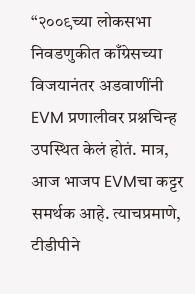“२००९च्या लोकसभा निवडणुकीत काँग्रेसच्या विजयानंतर अडवाणींनी EVM प्रणालीवर प्रश्नचिन्ह उपस्थित केलं होतं. मात्र, आज भाजप EVMचा कट्टर समर्थक आहे. त्याचप्रमाणे, टीडीपीने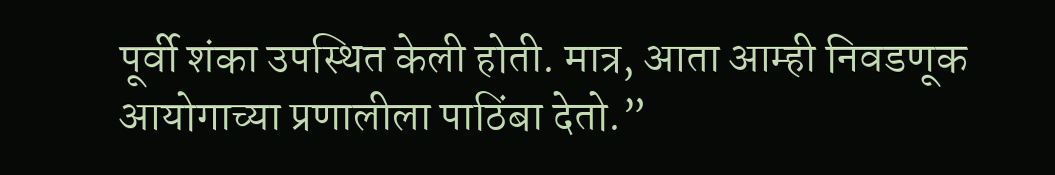पूर्वी शंका उपस्थित केली होती. मात्र, आता आम्ही निवडणूक आयोगाच्या प्रणालीला पाठिंबा देतो.”